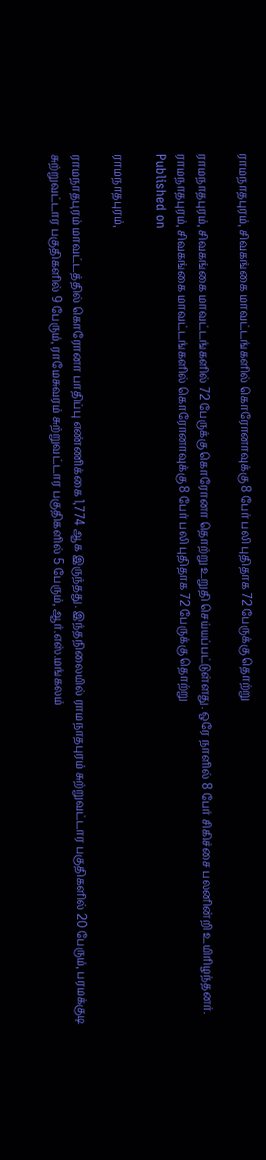ராமநாதபுரம், சிவகங்கை மாவட்டங்களில் கொரோனாவுக்கு 8 பேர் பலி புதிதாக 72 பேருக்கு தொற்று

ராமநாதபுரம், சிவகங்கை மாவட்டங்களில் 72 பேருக்கு கொரோனா தொற்று உறுதி செய்யப்பட்டுள்ளது. ஒரே நாளில் 8 பேர் சிகிச்சை பலனின்றி உயிரிழந்தனர்.
ராமநாதபுரம், சிவகங்கை மாவட்டங்களில் கொரோனாவுக்கு 8 பேர் பலி புதிதாக 72 பேருக்கு தொற்று
Published on

ராமநாதபுரம்,

ராமநாதபுரம் மாவட்டத்தில் கொரோனா பாதிப்பு எண்ணிக்கை 1,774 ஆக இருந்தது. இந்தநிலையில் ராமநாதபுரம் சுற்றுவட்டார பகுதிகளில் 20 பேரும், பரமக்குடி சுற்றுவட்டார பகுதிகளில் 9 பேரும், ராமேசுவரம் சுற்றுவட்டார பகுதிகளில் 5 பேரும், ஆர்.எஸ்.மங்கலம்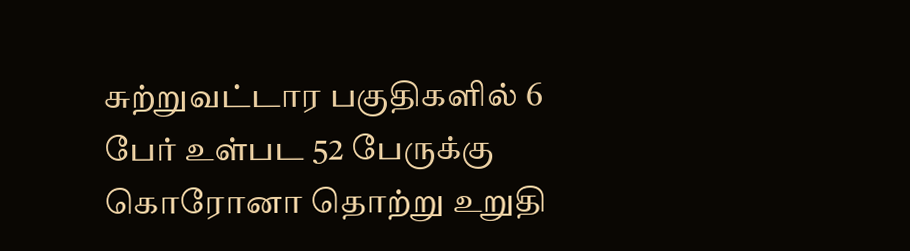சுற்றுவட்டார பகுதிகளில் 6 பேர் உள்பட 52 பேருக்கு கொரோனா தொற்று உறுதி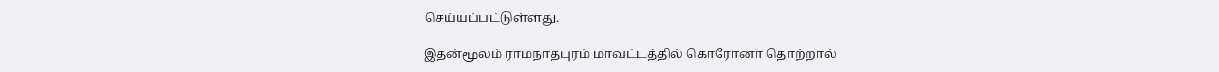செய்யப்பட்டுள்ளது.

இதன்மூலம் ராமநாதபுரம் மாவட்டத்தில் கொரோனா தொற்றால்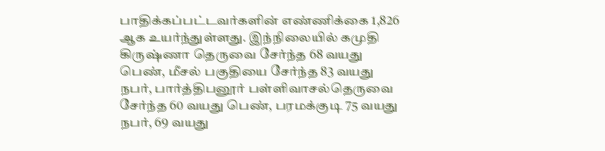பாதிக்கப்பட்டவர்களின் எண்ணிக்கை 1,826 ஆக உயர்ந்துள்ளது. இந்நிலையில் கமுதி கிருஷ்ணா தெருவை சேர்ந்த 68 வயது பெண், மீசல் பகுதியை சேர்ந்த 83 வயது நபர், பார்த்திபனூர் பள்ளிவாசல்தெருவை சேர்ந்த 60 வயது பெண், பரமக்குடி 75 வயது நபர், 69 வயது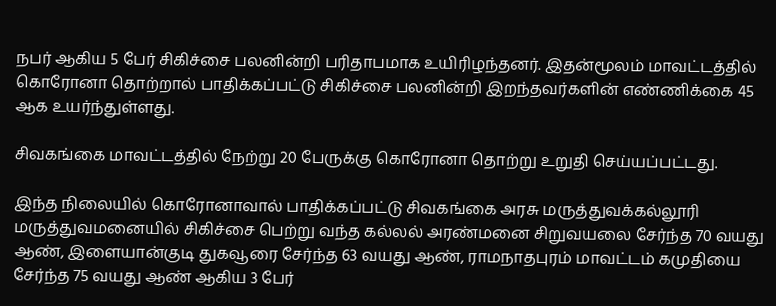நபர் ஆகிய 5 பேர் சிகிச்சை பலனின்றி பரிதாபமாக உயிரிழந்தனர். இதன்மூலம் மாவட்டத்தில் கொரோனா தொற்றால் பாதிக்கப்பட்டு சிகிச்சை பலனின்றி இறந்தவர்களின் எண்ணிக்கை 45 ஆக உயர்ந்துள்ளது.

சிவகங்கை மாவட்டத்தில் நேற்று 20 பேருக்கு கொரோனா தொற்று உறுதி செய்யப்பட்டது.

இந்த நிலையில் கொரோனாவால் பாதிக்கப்பட்டு சிவகங்கை அரசு மருத்துவக்கல்லூரி மருத்துவமனையில் சிகிச்சை பெற்று வந்த கல்லல் அரண்மனை சிறுவயலை சேர்ந்த 70 வயது ஆண், இளையான்குடி துகவூரை சேர்ந்த 63 வயது ஆண், ராமநாதபுரம் மாவட்டம் கமுதியை சேர்ந்த 75 வயது ஆண் ஆகிய 3 பேர்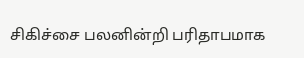சிகிச்சை பலனின்றி பரிதாபமாக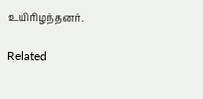உயிரிழந்தனர்.

Related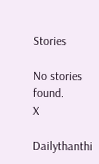Stories

No stories found.
X

Dailythanthi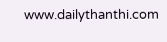www.dailythanthi.com